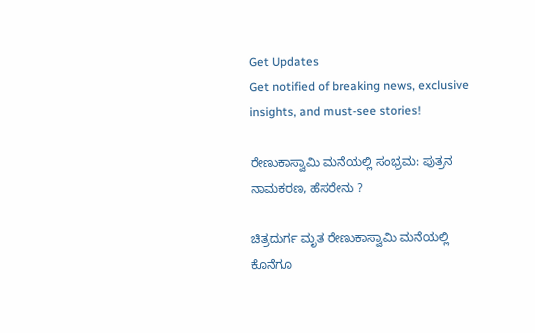Get Updates
Get notified of breaking news, exclusive insights, and must-see stories!

ರೇಣುಕಾಸ್ವಾಮಿ ಮನೆಯಲ್ಲಿ ಸಂಭ್ರಮ: ಪುತ್ರನ ನಾಮಕರಣ, ಹೆಸರೇನು ?

ಚಿತ್ರದುರ್ಗ ಮೃತ ರೇಣುಕಾಸ್ವಾಮಿ ಮನೆಯಲ್ಲಿ ಕೊನೆಗೂ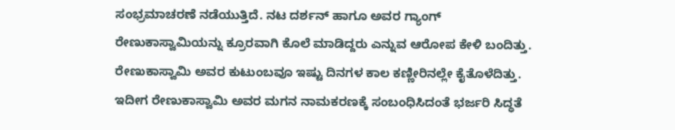ಸಂಭ್ರಮಾಚರಣೆ ನಡೆಯುತ್ತಿದೆ. ನಟ ದರ್ಶನ್ ಹಾಗೂ ಅವರ ಗ್ಯಾಂಗ್‌ ರೇಣುಕಾಸ್ವಾಮಿಯನ್ನು ಕ್ರೂರವಾಗಿ ಕೊಲೆ ಮಾಡಿದ್ದರು ಎನ್ನುವ ಆರೋಪ ಕೇಳಿ ಬಂದಿತ್ತು. ರೇಣುಕಾಸ್ವಾಮಿ ಅವರ ಕುಟುಂಬವೂ ಇಷ್ಟು ದಿನಗಳ ಕಾಲ ಕಣ್ಣೀರಿನಲ್ಲೇ ಕೈತೊಳೆದಿತ್ತು. ಇದೀಗ ರೇಣುಕಾಸ್ವಾಮಿ ಅವರ ಮಗನ ನಾಮಕರಣಕ್ಕೆ ಸಂಬಂಧಿಸಿದಂತೆ ಭರ್ಜರಿ ಸಿದ್ಧತೆ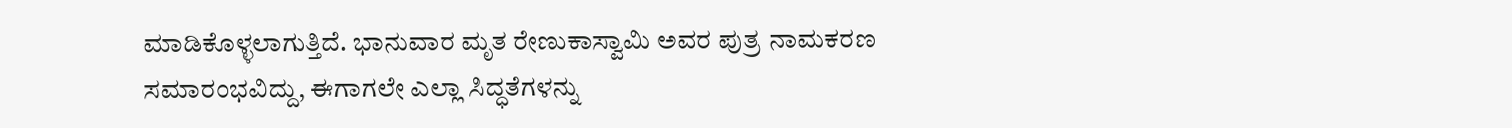ಮಾಡಿಕೊಳ್ಳಲಾಗುತ್ತಿದೆ. ಭಾನುವಾರ ಮೃತ ರೇಣುಕಾಸ್ವಾಮಿ ಅವರ ಪುತ್ರ ನಾಮಕರಣ ಸಮಾರಂಭವಿದ್ದು, ಈಗಾಗಲೇ ಎಲ್ಲಾ ಸಿದ್ಧತೆಗಳನ್ನು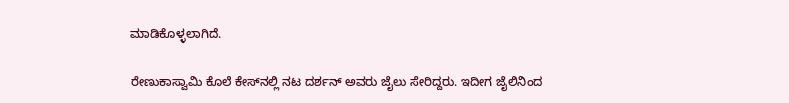ಮಾಡಿಕೊಳ್ಳಲಾಗಿದೆ.

ರೇಣುಕಾಸ್ವಾಮಿ ಕೊಲೆ ಕೇಸ್‌ನಲ್ಲಿ ನಟ ದರ್ಶನ್ ಅವರು ಜೈಲು ಸೇರಿದ್ದರು. ಇದೀಗ ಜೈಲಿನಿಂದ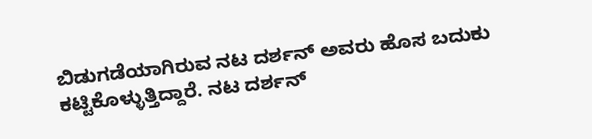ಬಿಡುಗಡೆಯಾಗಿರುವ ನಟ ದರ್ಶನ್ ಅವರು ಹೊಸ ಬದುಕು ಕಟ್ಟಿಕೊಳ್ಳುತ್ತಿದ್ದಾರೆ. ನಟ ದರ್ಶನ್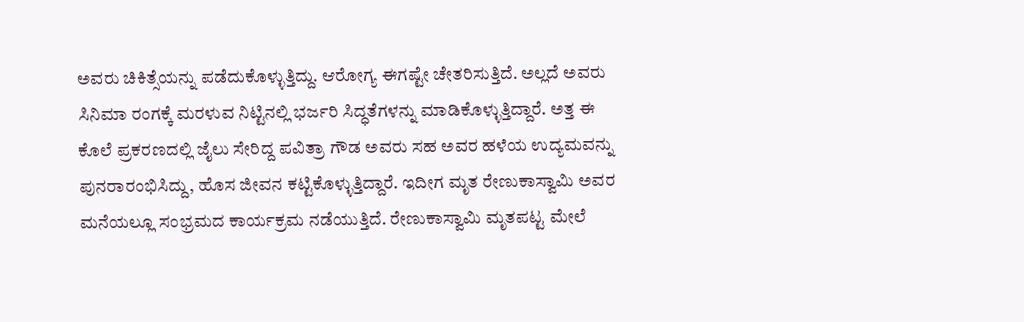ಅವರು ಚಿಕಿತ್ಸೆಯನ್ನು ಪಡೆದುಕೊಳ್ಳುತ್ತಿದ್ದು. ಆರೋಗ್ಯ ಈಗಷ್ಟೇ ಚೇತರಿಸುತ್ತಿದೆ. ಅಲ್ಲದೆ ಅವರು ಸಿನಿಮಾ ರಂಗಕ್ಕೆ ಮರಳುವ ನಿಟ್ಟಿನಲ್ಲಿ ಭರ್ಜರಿ ಸಿದ್ಧತೆಗಳನ್ನು ಮಾಡಿಕೊಳ್ಳುತ್ತಿದ್ದಾರೆ. ಅತ್ತ ಈ ಕೊಲೆ ಪ್ರಕರಣದಲ್ಲಿ ಜೈಲು ಸೇರಿದ್ದ ಪವಿತ್ರಾ ಗೌಡ ಅವರು ಸಹ ಅವರ ಹಳೆಯ ಉದ್ಯಮವನ್ನು ಪುನರಾರಂಭಿಸಿದ್ದು, ಹೊಸ ಜೀವನ ಕಟ್ಟಿಕೊಳ್ಳುತ್ತಿದ್ದಾರೆ. ಇದೀಗ ಮೃತ ರೇಣುಕಾಸ್ವಾಮಿ ಅವರ ಮನೆಯಲ್ಲೂ ಸಂಭ್ರಮದ ಕಾರ್ಯಕ್ರಮ ನಡೆಯುತ್ತಿದೆ. ರೇಣುಕಾಸ್ವಾಮಿ ಮೃತಪಟ್ಟ ಮೇಲೆ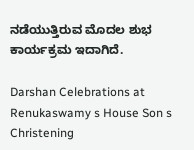ನಡೆಯುತ್ತಿರುವ ಮೊದಲ ಶುಭ ಕಾರ್ಯಕ್ರಮ ಇದಾಗಿದೆ.

Darshan Celebrations at Renukaswamy s House Son s Christening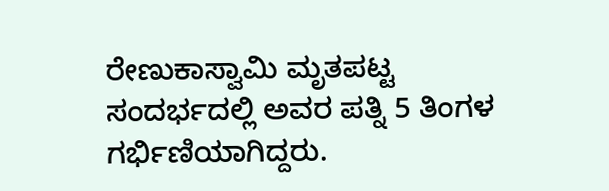ರೇಣುಕಾಸ್ವಾಮಿ ಮೃತಪಟ್ಟ ಸಂದರ್ಭದಲ್ಲಿ ಅವರ ಪತ್ನಿ 5 ತಿಂಗಳ ಗರ್ಭಿಣಿಯಾಗಿದ್ದರು.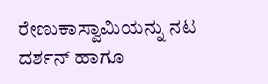ರೇಣುಕಾಸ್ವಾಮಿಯನ್ನು ನಟ ದರ್ಶನ್ ಹಾಗೂ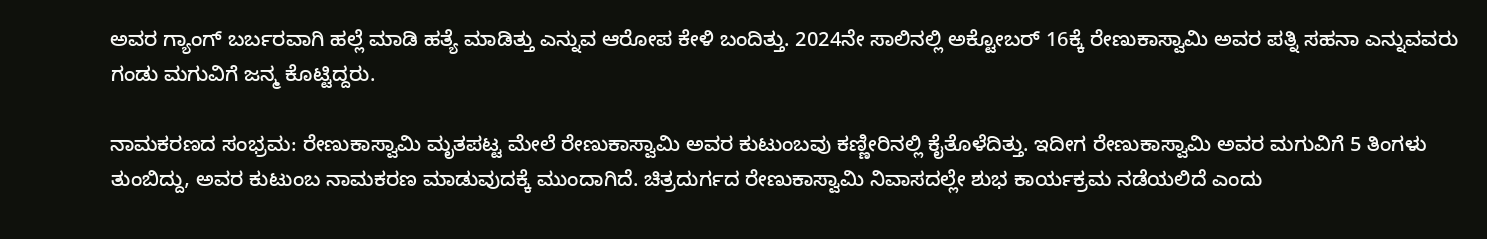ಅವರ ಗ್ಯಾಂಗ್ ಬರ್ಬರವಾಗಿ ಹಲ್ಲೆ ಮಾಡಿ ಹತ್ಯೆ ಮಾಡಿತ್ತು ಎನ್ನುವ ಆರೋಪ ಕೇಳಿ ಬಂದಿತ್ತು. 2024ನೇ ಸಾಲಿನಲ್ಲಿ ಅಕ್ಟೋಬರ್ 16ಕ್ಕೆ ರೇಣುಕಾಸ್ವಾಮಿ ಅವರ ಪತ್ನಿ ಸಹನಾ ಎನ್ನುವವರು ಗಂಡು ಮಗುವಿಗೆ ಜನ್ಮ ಕೊಟ್ಟಿದ್ದರು.

ನಾಮಕರಣದ ಸಂಭ್ರಮ: ರೇಣುಕಾಸ್ವಾಮಿ ಮೃತಪಟ್ಟ ಮೇಲೆ ರೇಣುಕಾಸ್ವಾಮಿ ಅವರ ಕುಟುಂಬವು ಕಣ್ಣೀರಿನಲ್ಲಿ ಕೈತೊಳೆದಿತ್ತು. ಇದೀಗ ರೇಣುಕಾಸ್ವಾಮಿ ಅವರ ಮಗುವಿಗೆ 5 ತಿಂಗಳು ತುಂಬಿದ್ದು, ಅವರ ಕುಟುಂಬ ನಾಮಕರಣ ಮಾಡುವುದಕ್ಕೆ ಮುಂದಾಗಿದೆ. ಚಿತ್ರದುರ್ಗದ ರೇಣುಕಾಸ್ವಾಮಿ ನಿವಾಸದಲ್ಲೇ ಶುಭ ಕಾರ್ಯಕ್ರಮ ನಡೆಯಲಿದೆ ಎಂದು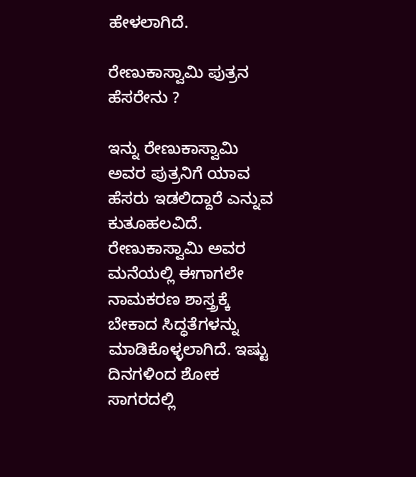ಹೇಳಲಾಗಿದೆ.

ರೇಣುಕಾಸ್ವಾಮಿ ಪುತ್ರನ ಹೆಸರೇನು ?

ಇನ್ನು ರೇಣುಕಾಸ್ವಾಮಿ ಅವರ ಪುತ್ರನಿಗೆ ಯಾವ ಹೆಸರು ಇಡಲಿದ್ದಾರೆ ಎನ್ನುವ ಕುತೂಹಲವಿದೆ. ರೇಣುಕಾಸ್ವಾಮಿ ಅವರ ಮನೆಯಲ್ಲಿ ಈಗಾಗಲೇ ನಾಮಕರಣ ಶಾಸ್ತ್ರಕ್ಕೆ ಬೇಕಾದ ಸಿದ್ಧತೆಗಳನ್ನು ಮಾಡಿಕೊಳ್ಳಲಾಗಿದೆ. ಇಷ್ಟು ದಿನಗಳಿಂದ ಶೋಕ ಸಾಗರದಲ್ಲಿ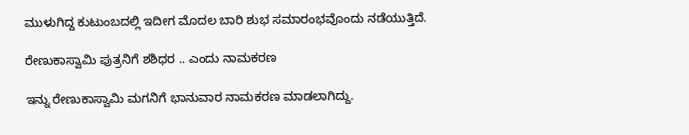ಮುಳುಗಿದ್ದ ಕುಟುಂಬದಲ್ಲಿ ಇದೀಗ ಮೊದಲ ಬಾರಿ ಶುಭ ಸಮಾರಂಭವೊಂದು ನಡೆಯುತ್ತಿದೆ.

ರೇಣುಕಾಸ್ವಾಮಿ ಪುತ್ರನಿಗೆ ಶಶಿಧರ .. ಎಂದು ನಾಮಕರಣ

ಇನ್ನು ರೇಣುಕಾಸ್ವಾಮಿ ಮಗನಿಗೆ ಭಾನುವಾರ ನಾಮಕರಣ ಮಾಡಲಾಗಿದ್ದು.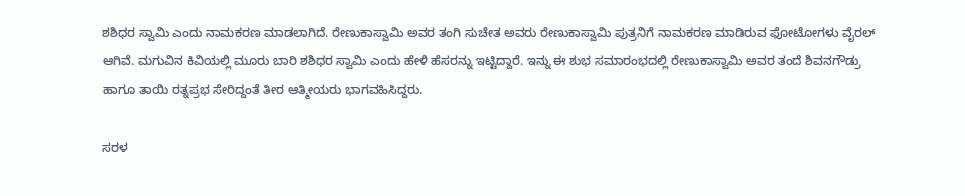ಶಶಿಧರ ಸ್ವಾಮಿ ಎಂದು ನಾಮಕರಣ ಮಾಡಲಾಗಿದೆ. ರೇಣುಕಾಸ್ವಾಮಿ ಅವರ ತಂಗಿ ಸುಚೇತ ಅವರು ರೇಣುಕಾಸ್ವಾಮಿ ಪುತ್ರನಿಗೆ ನಾಮಕರಣ ಮಾಡಿರುವ ಫೋಟೋಗಳು ವೈರಲ್ ಆಗಿವೆ. ಮಗುವಿನ ಕಿವಿಯಲ್ಲಿ ಮೂರು ಬಾರಿ ಶಶಿಧರ ಸ್ವಾಮಿ ಎಂದು ಹೇಳಿ ಹೆಸರನ್ನು ಇಟ್ಟಿದ್ದಾರೆ. ಇನ್ನು ಈ ಶುಭ ಸಮಾರಂಭದಲ್ಲಿ ರೇಣುಕಾಸ್ವಾಮಿ ಅವರ ತಂದೆ ಶಿವನಗೌಡ್ರು ಹಾಗೂ ತಾಯಿ ರತ್ನಪ್ರಭ ಸೇರಿದ್ದಂತೆ ತೀರ ಆತ್ಮೀಯರು ಭಾಗವಹಿಸಿದ್ದರು.

ಸರಳ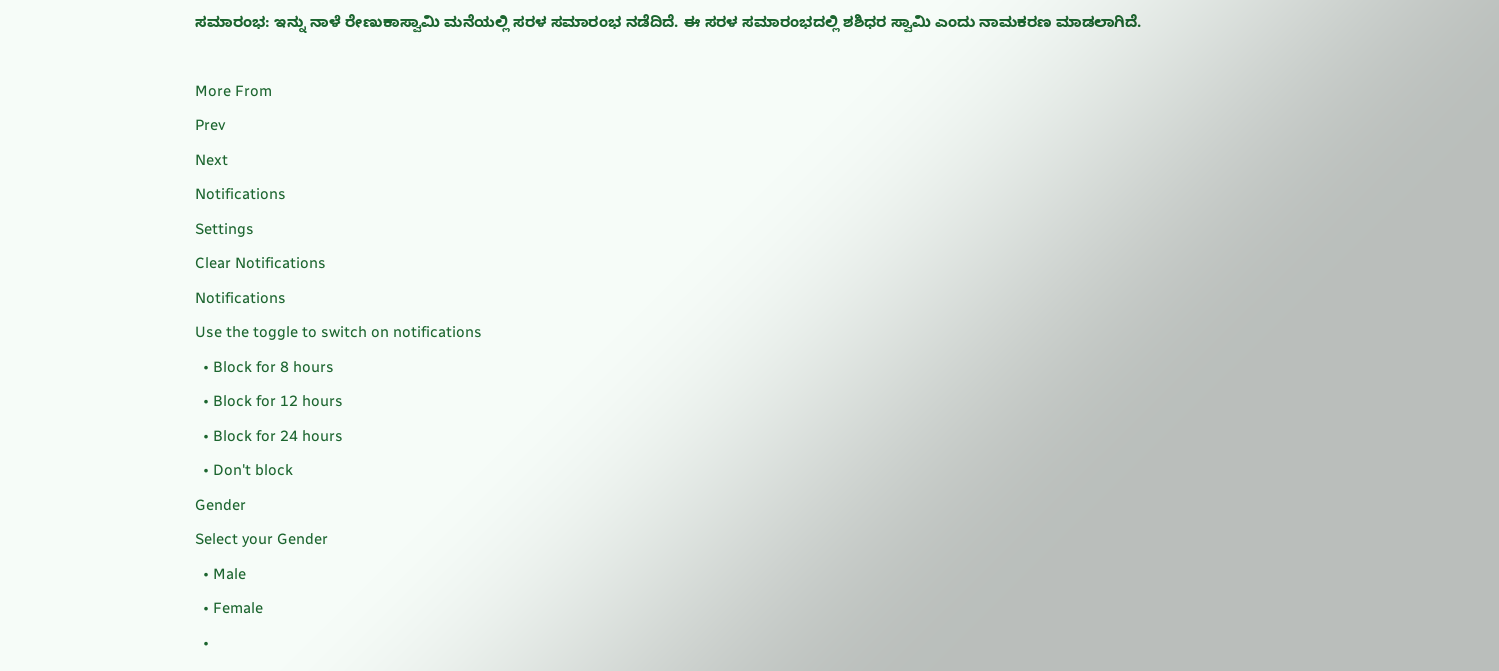ಸಮಾರಂಭ: ಇನ್ನು ನಾಳೆ ರೇಣುಕಾಸ್ವಾಮಿ ಮನೆಯಲ್ಲಿ ಸರಳ ಸಮಾರಂಭ ನಡೆದಿದೆ. ಈ ಸರಳ ಸಮಾರಂಭದಲ್ಲಿ ಶಶಿಧರ ಸ್ವಾಮಿ ಎಂದು ನಾಮಕರಣ ಮಾಡಲಾಗಿದೆ.

More From
Prev
Next
Notifications
Settings
Clear Notifications
Notifications
Use the toggle to switch on notifications
  • Block for 8 hours
  • Block for 12 hours
  • Block for 24 hours
  • Don't block
Gender
Select your Gender
  • Male
  • Female
  •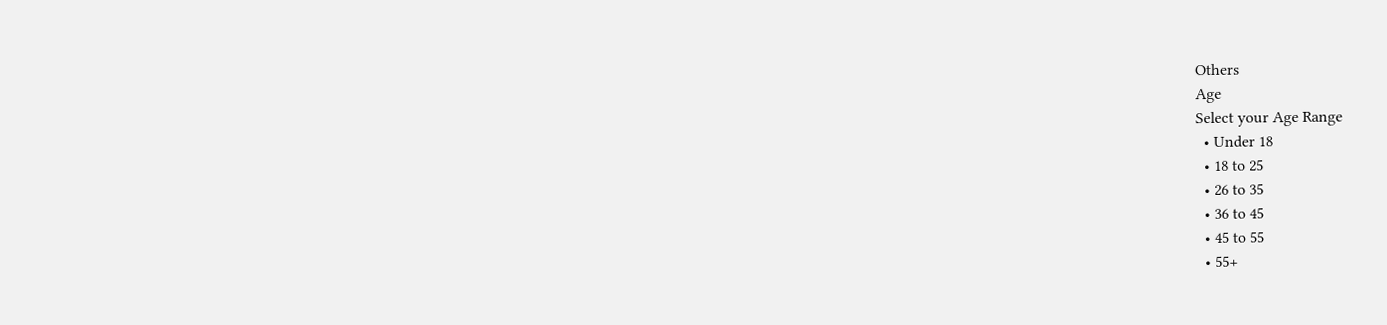Others
Age
Select your Age Range
  • Under 18
  • 18 to 25
  • 26 to 35
  • 36 to 45
  • 45 to 55
  • 55+